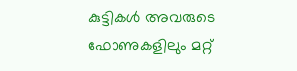കുട്ടികള്‍ അവരുടെ ഫോണുകളിലും മറ്റ്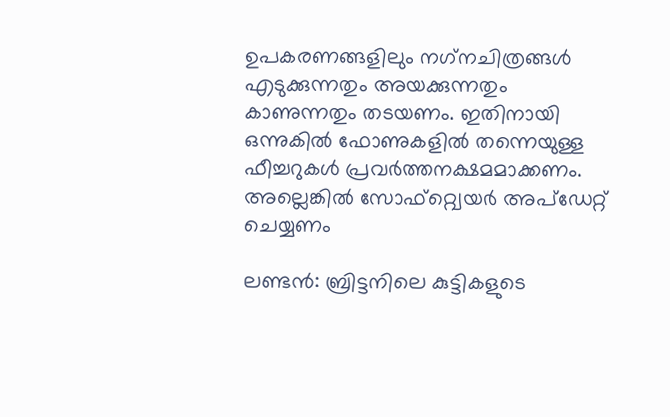ഉപകരണങ്ങളിലും നഗ്‌നചിത്രങ്ങള്‍ എടുക്കുന്നതും അയക്കുന്നതും കാണുന്നതും തടയണം. ഇതിനായി ഒന്നുകില്‍ ഫോണുകളില്‍ തന്നെയുള്ള ഫീച്ചറുകള്‍ പ്രവര്‍ത്തനക്ഷമമാക്കണം. അല്ലെങ്കില്‍ സോഫ്റ്റ്വെയര്‍ അപ്ഡേറ്റ് ചെയ്യണം

ലണ്ടന്‍: ബ്രിട്ടനിലെ കുട്ടികളുടെ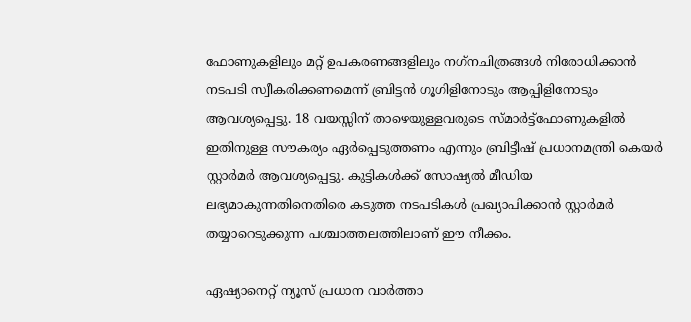ഫോണുകളിലും മറ്റ് ഉപകരണങ്ങളിലും നഗ്‌നചിത്രങ്ങള്‍ നിരോധിക്കാന്‍ നടപടി സ്വീകരിക്കണമെന്ന് ബ്രിട്ടന്‍ ഗൂഗിളിനോടും ആപ്പിളിനോടും ആവശ്യപ്പെട്ടു. 18 വയസ്സിന് താഴെയുള്ളവരുടെ സ്മാര്‍ട്ട്ഫോണുകളില്‍ ഇതിനുള്ള സൗകര്യം ഏര്‍പ്പെടുത്തണം എന്നും ബ്രിട്ടീഷ് പ്രധാനമന്ത്രി കെയര്‍ സ്റ്റാര്‍മര്‍ ആവശ്യപ്പെട്ടു. കുട്ടികള്‍ക്ക് സോഷ്യല്‍ മീഡിയ ലഭ്യമാകുന്നതിനെതിരെ കടുത്ത നടപടികള്‍ പ്രഖ്യാപിക്കാന്‍ സ്റ്റാര്‍മര്‍ തയ്യാറെടുക്കുന്ന പശ്ചാത്തലത്തിലാണ് ഈ നീക്കം.

ഏഷ്യാനെറ്റ് ന്യൂസ് പ്രധാന വാർത്താ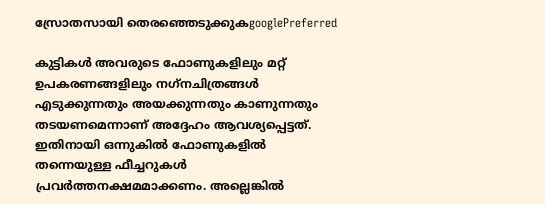സ്രോതസായി തെരഞ്ഞെടുക്കുകgooglePreferred

കുട്ടികള്‍ അവരുടെ ഫോണുകളിലും മറ്റ് ഉപകരണങ്ങളിലും നഗ്‌നചിത്രങ്ങള്‍ എടുക്കുന്നതും അയക്കുന്നതും കാണുന്നതും തടയണമെന്നാണ് അദ്ദേഹം ആവശ്യപ്പെട്ടത്. ഇതിനായി ഒന്നുകില്‍ ഫോണുകളില്‍ തന്നെയുള്ള ഫീച്ചറുകള്‍ പ്രവര്‍ത്തനക്ഷമമാക്കണം. അല്ലെങ്കില്‍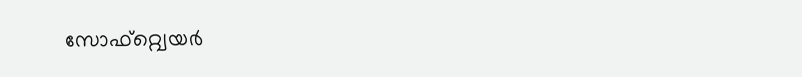സോഫ്റ്റ്വെയര്‍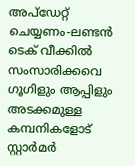അപ്ഡേറ്റ് ചെയ്യണം-ലണ്ടന്‍ ടെക് വീക്കില്‍ സംസാരിക്കവെ ഗൂഗിളും ആപ്പിളും അടക്കമുള്ള കമ്പനികളോട് സ്റ്റാര്‍മര്‍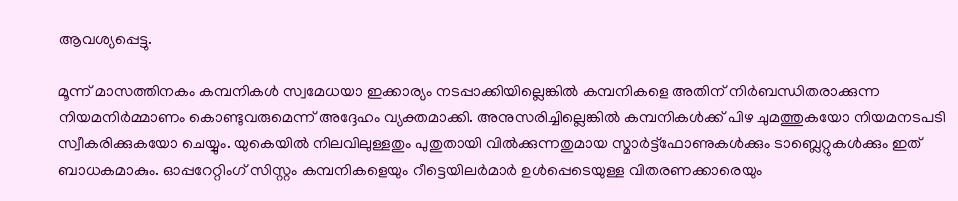ആവശ്യപ്പെട്ടു.

മൂന്ന് മാസത്തിനകം കമ്പനികള്‍ സ്വമേധയാ ഇക്കാര്യം നടപ്പാക്കിയില്ലെങ്കില്‍ കമ്പനികളെ അതിന് നിര്‍ബന്ധിതരാക്കുന്ന നിയമനിര്‍മ്മാണം കൊണ്ടുവരുമെന്ന് അദ്ദേഹം വ്യക്തമാക്കി. അനുസരിച്ചില്ലെങ്കില്‍ കമ്പനികള്‍ക്ക് പിഴ ചുമത്തുകയോ നിയമനടപടി സ്വീകരിക്കുകയോ ചെയ്യും. യുകെയില്‍ നിലവിലുള്ളതും പുതുതായി വില്‍ക്കുന്നതുമായ സ്മാര്‍ട്ട്ഫോണുകള്‍ക്കും ടാബ്ലെറ്റുകള്‍ക്കും ഇത് ബാധകമാകും. ഓപ്പറേറ്റിംഗ് സിസ്റ്റം കമ്പനികളെയും റീട്ടെയിലര്‍മാര്‍ ഉള്‍പ്പെടെയുള്ള വിതരണക്കാരെയും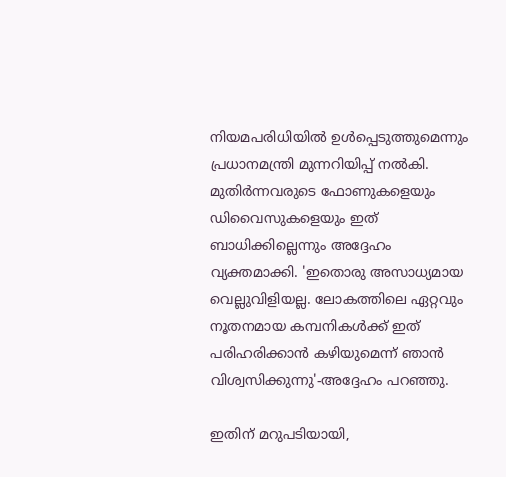നിയമപരിധിയില്‍ ഉള്‍പ്പെടുത്തുമെന്നും പ്രധാനമന്ത്രി മുന്നറിയിപ്പ് നല്‍കി. മുതിര്‍ന്നവരുടെ ഫോണുകളെയും ഡിവൈസുകളെയും ഇത് ബാധിക്കില്ലെന്നും അദ്ദേഹം വ്യക്തമാക്കി. 'ഇതൊരു അസാധ്യമായ വെല്ലുവിളിയല്ല. ലോകത്തിലെ ഏറ്റവും നൂതനമായ കമ്പനികള്‍ക്ക് ഇത് പരിഹരിക്കാന്‍ കഴിയുമെന്ന് ഞാന്‍ വിശ്വസിക്കുന്നു'-അദ്ദേഹം പറഞ്ഞു.

ഇതിന് മറുപടിയായി,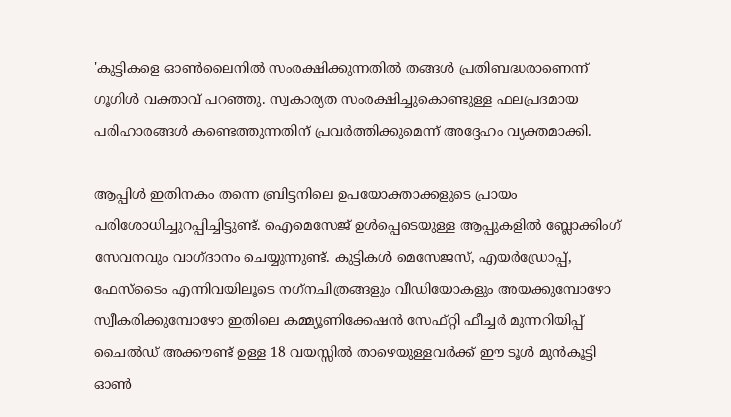'കുട്ടികളെ ഓണ്‍ലൈനില്‍ സംരക്ഷിക്കുന്നതില്‍ തങ്ങള്‍ പ്രതിബദ്ധരാണെന്ന് ഗൂഗിള്‍ വക്താവ് പറഞ്ഞു. സ്വകാര്യത സംരക്ഷിച്ചുകൊണ്ടുള്ള ഫലപ്രദമായ പരിഹാരങ്ങള്‍ കണ്ടെത്തുന്നതിന് പ്രവര്‍ത്തിക്കുമെന്ന് അദ്ദേഹം വ്യക്തമാക്കി.

ആപ്പിള്‍ ഇതിനകം തന്നെ ബ്രിട്ടനിലെ ഉപയോക്താക്കളുടെ പ്രായം പരിശോധിച്ചുറപ്പിച്ചിട്ടുണ്ട്. ഐമെസേജ് ഉള്‍പ്പെടെയുള്ള ആപ്പുകളില്‍ ബ്ലോക്കിംഗ് സേവനവും വാഗ്ദാനം ചെയ്യുന്നുണ്ട്. കുട്ടികള്‍ മെസേജസ്, എയര്‍ഡ്രോപ്പ്, ഫേസ്ടൈം എന്നിവയിലൂടെ നഗ്‌നചിത്രങ്ങളും വീഡിയോകളും അയക്കുമ്പോഴോ സ്വീകരിക്കുമ്പോഴോ ഇതിലെ കമ്മ്യൂണിക്കേഷന്‍ സേഫ്റ്റി ഫീച്ചര്‍ മുന്നറിയിപ്പ് ചൈല്‍ഡ് അക്കൗണ്ട് ഉള്ള 18 വയസ്സില്‍ താഴെയുള്ളവര്‍ക്ക് ഈ ടൂള്‍ മുന്‍കൂട്ടി ഓണ്‍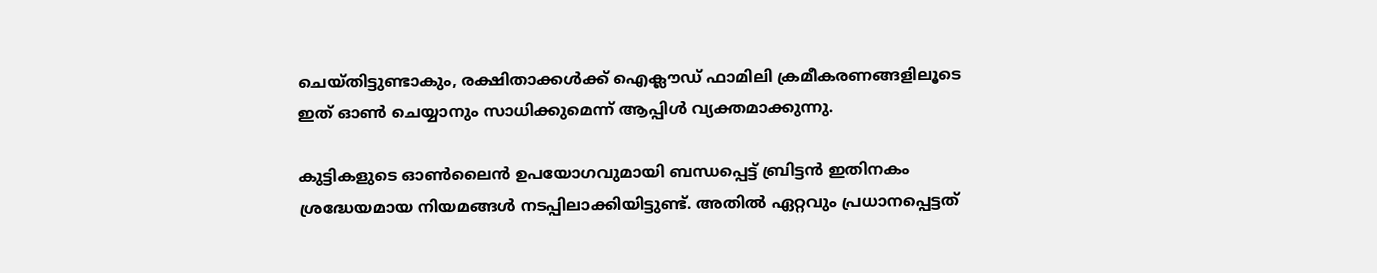ചെയ്തിട്ടുണ്ടാകും, രക്ഷിതാക്കള്‍ക്ക് ഐക്ലൗഡ് ഫാമിലി ക്രമീകരണങ്ങളിലൂടെ ഇത് ഓണ്‍ ചെയ്യാനും സാധിക്കുമെന്ന് ആപ്പിള്‍ വ്യക്തമാക്കുന്നു.

കുട്ടികളുടെ ഓണ്‍ലൈന്‍ ഉപയോഗവുമായി ബന്ധപ്പെട്ട് ബ്രിട്ടന്‍ ഇതിനകം ശ്രദ്ധേയമായ നിയമങ്ങള്‍ നടപ്പിലാക്കിയിട്ടുണ്ട്. അതില്‍ ഏറ്റവും പ്രധാനപ്പെട്ടത്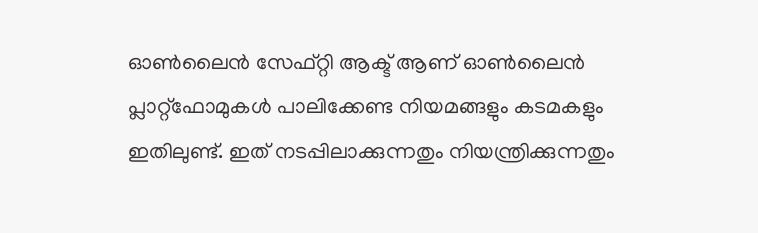ഓണ്‍ലൈന്‍ സേഫ്റ്റി ആക്ട് ആണ് ഓണ്‍ലൈന്‍ പ്ലാറ്റ്ഫോമുകള്‍ പാലിക്കേണ്ട നിയമങ്ങളും കടമകളും ഇതിലുണ്ട്. ഇത് നടപ്പിലാക്കുന്നതും നിയന്ത്രിക്കുന്നതും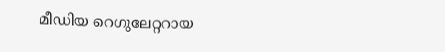മീഡിയ റെഗുലേറ്ററായ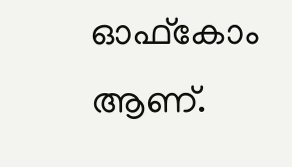ഓഫ്‌കോം ആണ്.